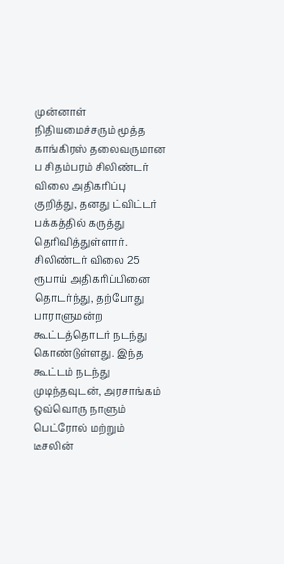முன்னாள் நிதியமைச்சரும் மூத்த காங்கிரஸ் தலைவருமான ப சிதம்பரம் சிலிண்டர் விலை அதிகரிப்பு குறித்து, தனது ட்விட்டர் பக்கத்தில் கருத்து தெரிவித்துள்ளார்.
சிலிண்டர் விலை 25 ரூபாய் அதிகரிப்பினை தொடர்ந்து, தற்போது பாராளுமன்ற கூட்டத்தொடர் நடந்து கொண்டுள்ளது. இந்த கூட்டம் நடந்து முடிந்தவுடன், அரசாங்கம் ஒவ்வொரு நாளும் பெட்ரோல் மற்றும் டீசலின்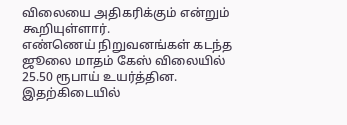விலையை அதிகரிக்கும் என்றும் கூறியுள்ளார்.
எண்ணெய் நிறுவனங்கள் கடந்த ஜூலை மாதம் கேஸ் விலையில் 25.50 ரூபாய் உயர்த்தின. இதற்கிடையில்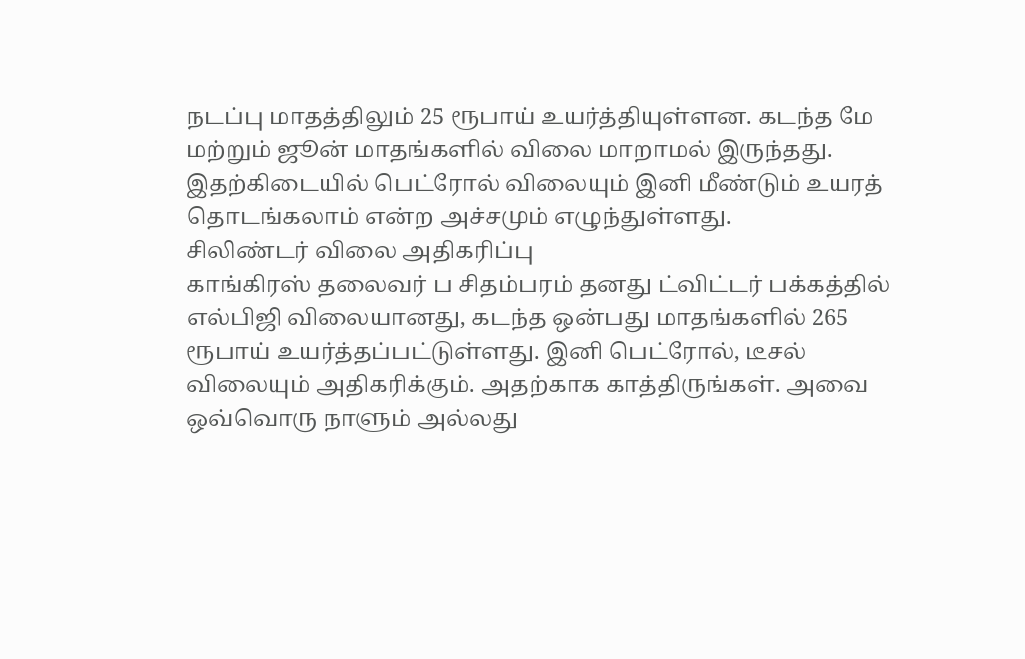நடப்பு மாதத்திலும் 25 ரூபாய் உயர்த்தியுள்ளன. கடந்த மே மற்றும் ஜூன் மாதங்களில் விலை மாறாமல் இருந்தது. இதற்கிடையில் பெட்ரோல் விலையும் இனி மீண்டும் உயரத் தொடங்கலாம் என்ற அச்சமும் எழுந்துள்ளது.
சிலிண்டர் விலை அதிகரிப்பு
காங்கிரஸ் தலைவர் ப சிதம்பரம் தனது ட்விட்டர் பக்கத்தில் எல்பிஜி விலையானது, கடந்த ஒன்பது மாதங்களில் 265 ரூபாய் உயர்த்தப்பட்டுள்ளது. இனி பெட்ரோல், டீசல் விலையும் அதிகரிக்கும். அதற்காக காத்திருங்கள். அவை ஒவ்வொரு நாளும் அல்லது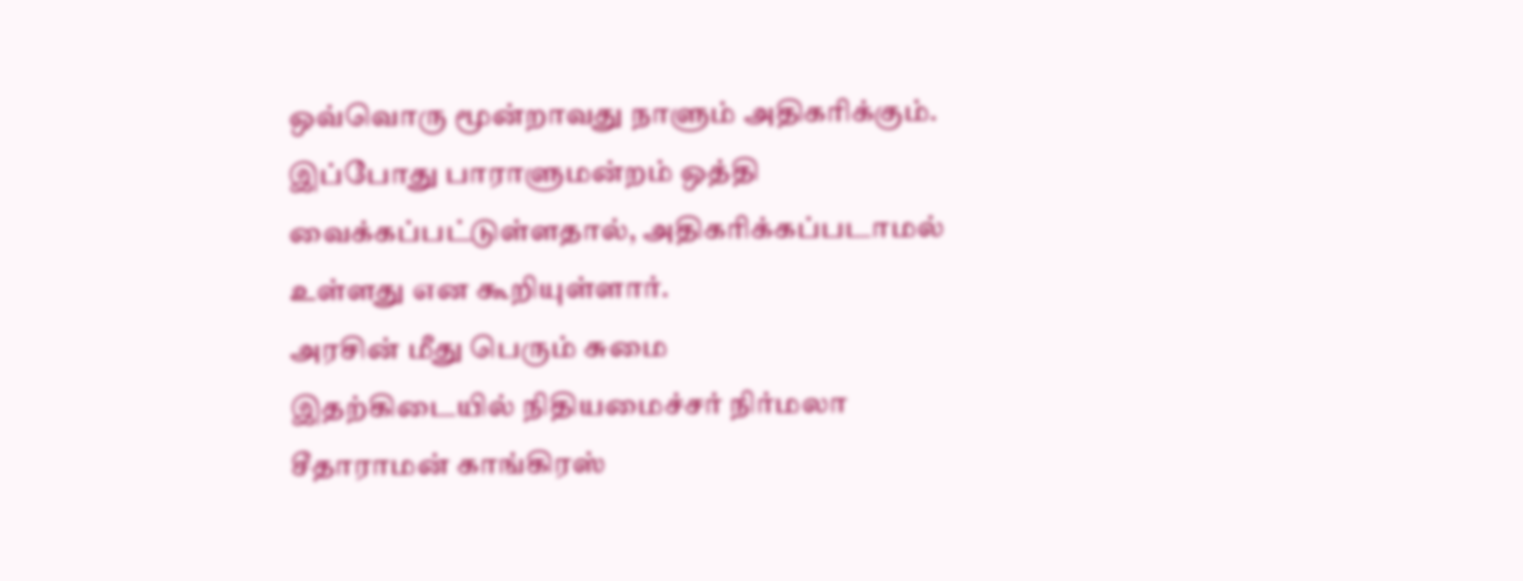ஒவ்வொரு மூன்றாவது நாளும் அதிகரிக்கும். இப்போது பாராளுமன்றம் ஒத்தி வைக்கப்பட்டுள்ளதால், அதிகரிக்கப்படாமல் உள்ளது என கூறியுள்ளார்.
அரசின் மீது பெரும் சுமை
இதற்கிடையில் நிதியமைச்சர் நிர்மலா சீதாராமன் காங்கிரஸ்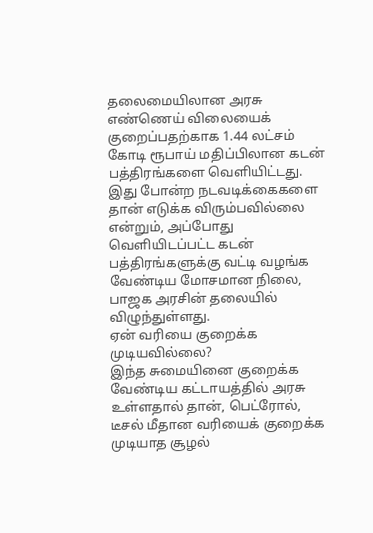தலைமையிலான அரசு எண்ணெய் விலையைக் குறைப்பதற்காக 1.44 லட்சம் கோடி ரூபாய் மதிப்பிலான கடன் பத்திரங்களை வெளியிட்டது. இது போன்ற நடவடிக்கைகளை தான் எடுக்க விரும்பவில்லை என்றும், அப்போது வெளியிடப்பட்ட கடன் பத்திரங்களுக்கு வட்டி வழங்க வேண்டிய மோசமான நிலை, பாஜக அரசின் தலையில் விழுந்துள்ளது.
ஏன் வரியை குறைக்க முடியவில்லை?
இந்த சுமையினை குறைக்க வேண்டிய கட்டாயத்தில் அரசு உள்ளதால் தான், பெட்ரோல், டீசல் மீதான வரியைக் குறைக்க முடியாத சூழல்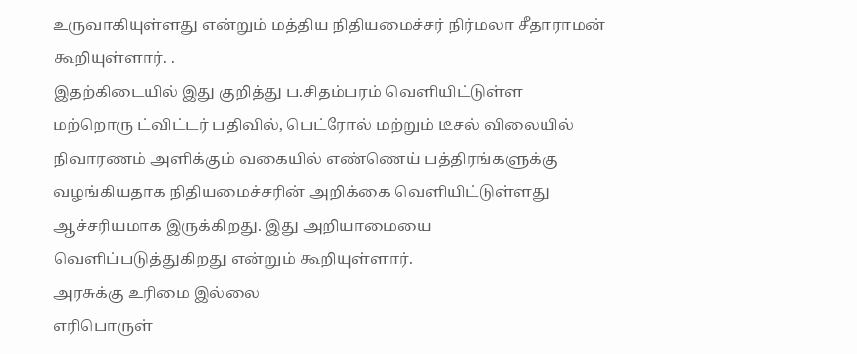உருவாகியுள்ளது என்றும் மத்திய நிதியமைச்சர் நிர்மலா சீதாராமன் கூறியுள்ளார். .
இதற்கிடையில் இது குறித்து ப.சிதம்பரம் வெளியிட்டுள்ள மற்றொரு ட்விட்டர் பதிவில், பெட்ரோல் மற்றும் டீசல் விலையில் நிவாரணம் அளிக்கும் வகையில் எண்ணெய் பத்திரங்களுக்கு வழங்கியதாக நிதியமைச்சரின் அறிக்கை வெளியிட்டுள்ளது ஆச்சரியமாக இருக்கிறது. இது அறியாமையை வெளிப்படுத்துகிறது என்றும் கூறியுள்ளார்.
அரசுக்கு உரிமை இல்லை
எரிபொருள்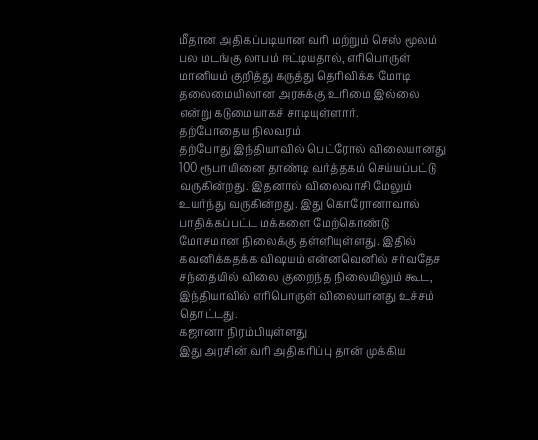மீதான அதிகப்படியான வரி மற்றும் செஸ் மூலம் பல மடங்கு லாபம் ஈட்டியதால், எரிபொருள் மானியம் குறித்து கருத்து தெரிவிக்க மோடி தலைமையிலான அரசுக்கு உரிமை இல்லை என்று கடுமையாகச் சாடியுள்ளார்.
தற்போதைய நிலவரம்
தற்போது இந்தியாவில் பெட்ரோல் விலையானது 100 ரூபாயினை தாண்டி வர்த்தகம் செய்யப்பட்டு வருகின்றது. இதனால் விலைவாசி மேலும் உயர்ந்து வருகின்றது. இது கொரோனாவால் பாதிக்கப்பட்ட மக்களை மேற்கொண்டு மோசமான நிலைக்கு தள்ளியுள்ளது. இதில் கவனிக்கதக்க விஷயம் என்னவெனில் சர்வதேச சந்தையில் விலை குறைந்த நிலையிலும் கூட, இந்தியாவில் எரிபொருள் விலையானது உச்சம் தொட்டது.
கஜானா நிரம்பியுள்ளது
இது அரசின் வரி அதிகரிப்பு தான் முக்கிய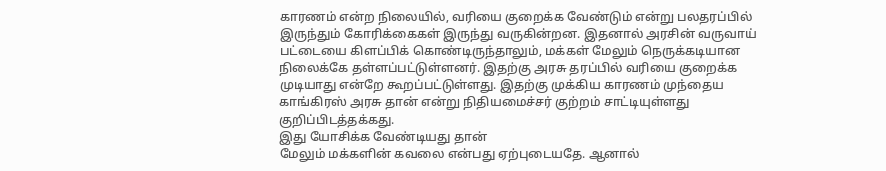காரணம் என்ற நிலையில், வரியை குறைக்க வேண்டும் என்று பலதரப்பில் இருந்தும் கோரிக்கைகள் இருந்து வருகின்றன. இதனால் அரசின் வருவாய் பட்டையை கிளப்பிக் கொண்டிருந்தாலும், மக்கள் மேலும் நெருக்கடியான நிலைக்கே தள்ளப்பட்டுள்ளனர். இதற்கு அரசு தரப்பில் வரியை குறைக்க முடியாது என்றே கூறப்பட்டுள்ளது. இதற்கு முக்கிய காரணம் முந்தைய காங்கிரஸ் அரசு தான் என்று நிதியமைச்சர் குற்றம் சாட்டியுள்ளது குறிப்பிடத்தக்கது.
இது யோசிக்க வேண்டியது தான்
மேலும் மக்களின் கவலை என்பது ஏற்புடையதே. ஆனால்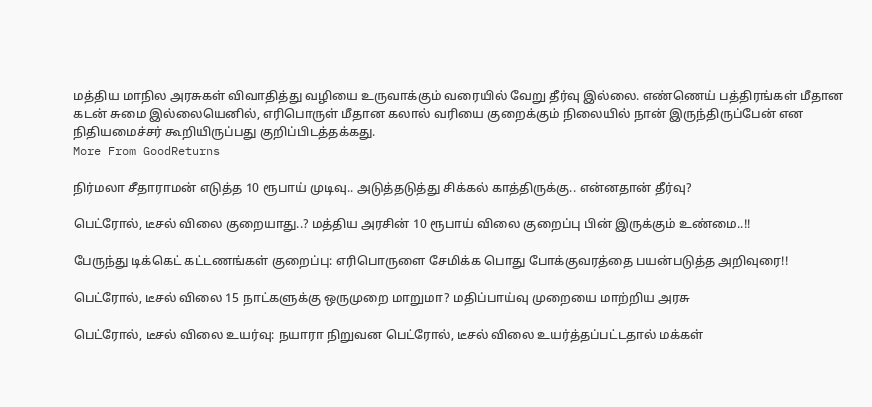மத்திய மாநில அரசுகள் விவாதித்து வழியை உருவாக்கும் வரையில் வேறு தீர்வு இல்லை. எண்ணெய் பத்திரங்கள் மீதான கடன் சுமை இல்லையெனில், எரிபொருள் மீதான கலால் வரியை குறைக்கும் நிலையில் நான் இருந்திருப்பேன் என நிதியமைச்சர் கூறியிருப்பது குறிப்பிடத்தக்கது.
More From GoodReturns

நிர்மலா சீதாராமன் எடுத்த 10 ரூபாய் முடிவு.. அடுத்தடுத்து சிக்கல் காத்திருக்கு.. என்னதான் தீர்வு?

பெட்ரோல், டீசல் விலை குறையாது..? மத்திய அரசின் 10 ரூபாய் விலை குறைப்பு பின் இருக்கும் உண்மை..!!

பேருந்து டிக்கெட் கட்டணங்கள் குறைப்பு: எரிபொருளை சேமிக்க பொது போக்குவரத்தை பயன்படுத்த அறிவுரை!!

பெட்ரோல், டீசல் விலை 15 நாட்களுக்கு ஒருமுறை மாறுமா? மதிப்பாய்வு முறையை மாற்றிய அரசு

பெட்ரோல், டீசல் விலை உயர்வு: நயாரா நிறுவன பெட்ரோல், டீசல் விலை உயர்த்தப்பட்டதால் மக்கள்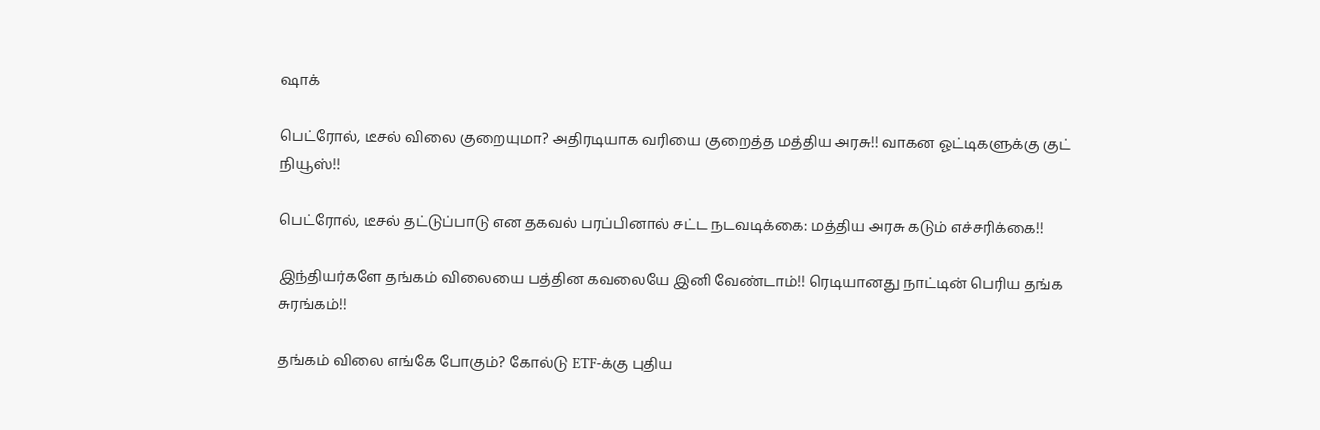ஷாக்

பெட்ரோல், டீசல் விலை குறையுமா? அதிரடியாக வரியை குறைத்த மத்திய அரசு!! வாகன ஓட்டிகளுக்கு குட் நியூஸ்!!

பெட்ரோல், டீசல் தட்டுப்பாடு என தகவல் பரப்பினால் சட்ட நடவடிக்கை: மத்திய அரசு கடும் எச்சரிக்கை!!

இந்தியர்களே தங்கம் விலையை பத்தின கவலையே இனி வேண்டாம்!! ரெடியானது நாட்டின் பெரிய தங்க சுரங்கம்!!

தங்கம் விலை எங்கே போகும்? கோல்டு ETF-க்கு புதிய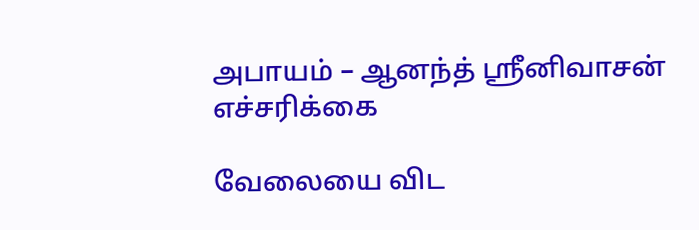அபாயம் – ஆனந்த் ஸ்ரீனிவாசன் எச்சரிக்கை

வேலையை விட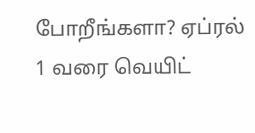போறீங்களா? ஏப்ரல் 1 வரை வெயிட்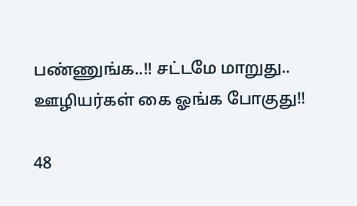பண்ணுங்க..!! சட்டமே மாறுது.. ஊழியர்கள் கை ஓங்க போகுது!!

48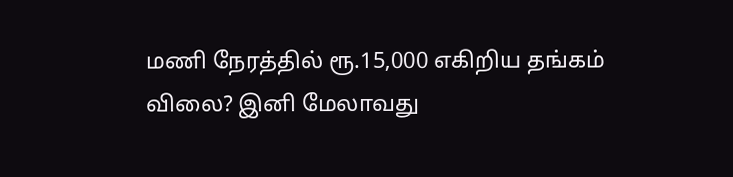மணி நேரத்தில் ரூ.15,000 எகிறிய தங்கம் விலை? இனி மேலாவது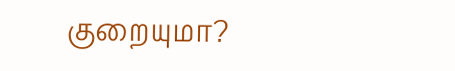குறையுமா?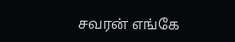சவரன் எங்கே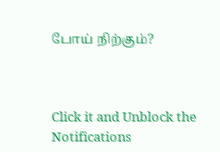போய் நிற்கும்?



Click it and Unblock the Notifications